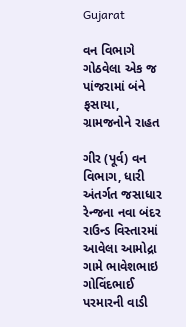Gujarat

વન વિભાગે ગોઠવેલા એક જ પાંજરામાં બંને ફસાયા, ગ્રામજનોને રાહત

ગીર (પૂર્વ) વન વિભાગ, ધારી અંતર્ગત જસાધાર રેન્જના નવા બંદર રાઉન્ડ વિસ્તારમાં આવેલા આમોદ્રા ગામે ભાવેશભાઇ ગોવિંદભાઈ પરમારની વાડી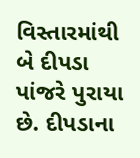વિસ્તારમાંથી બે દીપડા પાંજરે પુરાયા છે. દીપડાના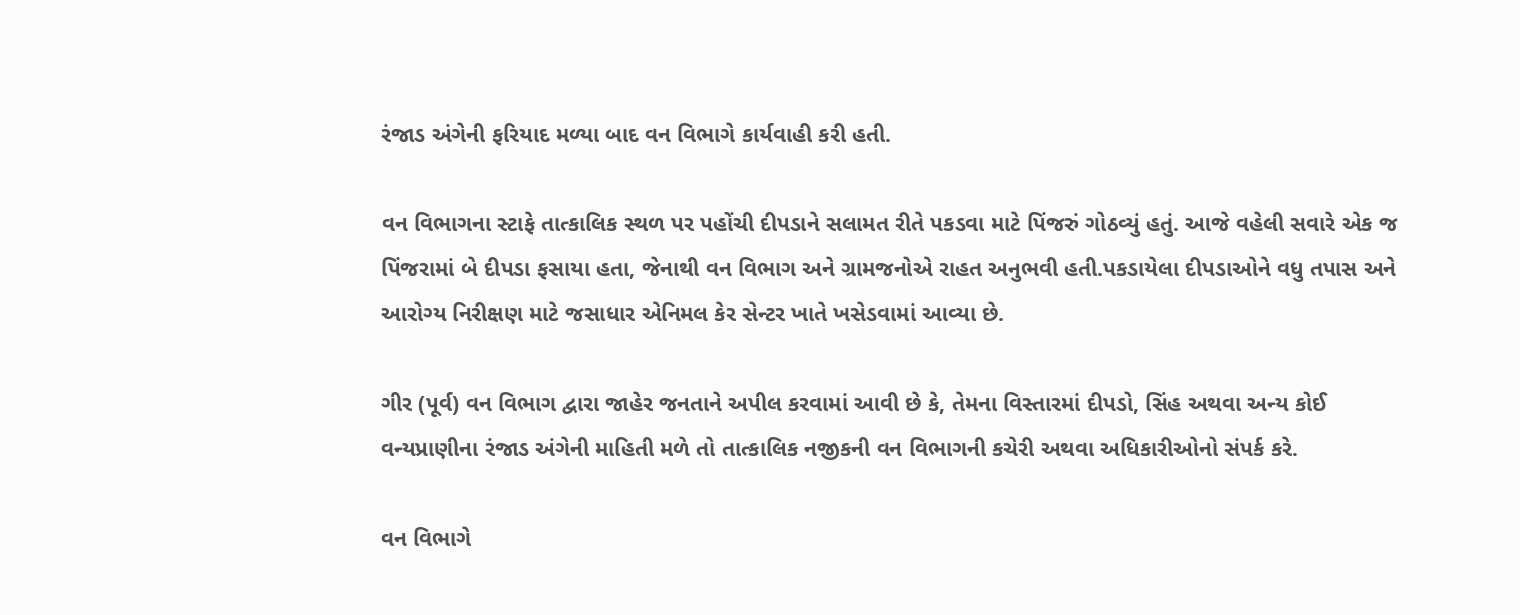રંજાડ અંગેની ફરિયાદ મળ્યા બાદ વન વિભાગે કાર્યવાહી કરી હતી.

વન વિભાગના સ્ટાફે તાત્કાલિક સ્થળ પર પહોંચી દીપડાને સલામત રીતે પકડવા માટે પિંજરું ગોઠવ્યું હતું. આજે વહેલી સવારે એક જ પિંજરામાં બે દીપડા ફસાયા હતા, જેનાથી વન વિભાગ અને ગ્રામજનોએ રાહત અનુભવી હતી.પકડાયેલા દીપડાઓને વધુ તપાસ અને આરોગ્ય નિરીક્ષણ માટે જસાધાર એનિમલ કેર સેન્ટર ખાતે ખસેડવામાં આવ્યા છે.

ગીર (પૂર્વ) વન વિભાગ દ્વારા જાહેર જનતાને અપીલ કરવામાં આવી છે કે, તેમના વિસ્તારમાં દીપડો, સિંહ અથવા અન્ય કોઈ વન્યપ્રાણીના રંજાડ અંગેની માહિતી મળે તો તાત્કાલિક નજીકની વન વિભાગની કચેરી અથવા અધિકારીઓનો સંપર્ક કરે.

વન વિભાગે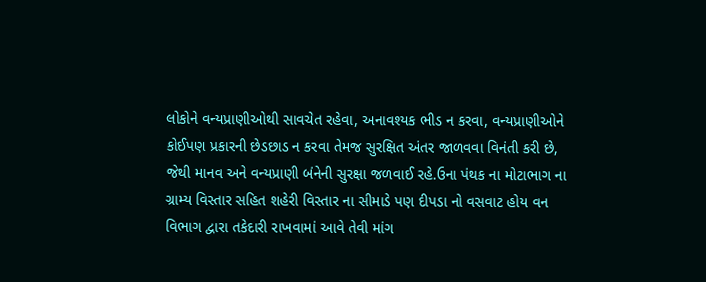લોકોને વન્યપ્રાણીઓથી સાવચેત રહેવા, અનાવશ્યક ભીડ ન કરવા, વન્યપ્રાણીઓને કોઈપણ પ્રકારની છેડછાડ ન કરવા તેમજ સુરક્ષિત અંતર જાળવવા વિનંતી કરી છે, જેથી માનવ અને વન્યપ્રાણી બંનેની સુરક્ષા જળવાઈ રહે.ઉના પંથક ના મોટાભાગ ના ગ્રામ્ય વિસ્તાર સહિત શહેરી વિસ્તાર ના સીમાડે પણ દીપડા નો વસવાટ હોય વન વિભાગ દ્વારા તકેદારી રાખવામાં આવે તેવી માંગ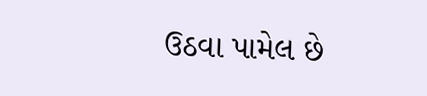ઉઠવા પામેલ છે